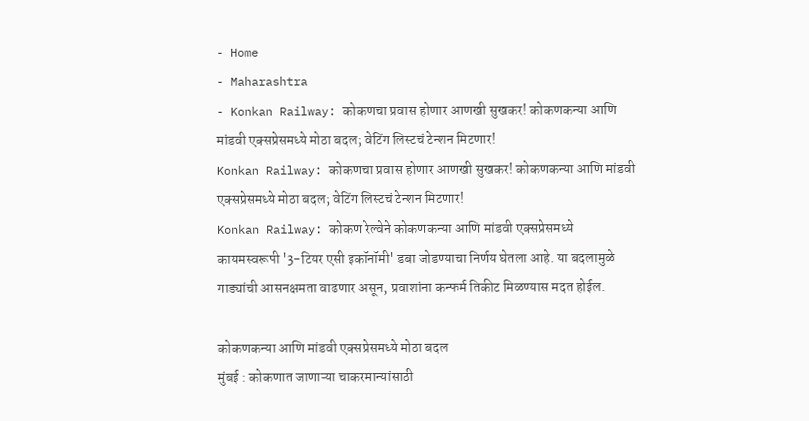- Home
- Maharashtra
- Konkan Railway: कोकणचा प्रवास होणार आणखी सुखकर! कोकणकन्या आणि मांडवी एक्सप्रेसमध्ये मोठा बदल; वेटिंग लिस्टचं टेन्शन मिटणार!
Konkan Railway: कोकणचा प्रवास होणार आणखी सुखकर! कोकणकन्या आणि मांडवी एक्सप्रेसमध्ये मोठा बदल; वेटिंग लिस्टचं टेन्शन मिटणार!
Konkan Railway: कोकण रेल्वेने कोकणकन्या आणि मांडवी एक्सप्रेसमध्ये कायमस्वरूपी '3-टियर एसी इकॉनॉमी' डबा जोडण्याचा निर्णय घेतला आहे. या बदलामुळे गाड्यांची आसनक्षमता वाढणार असून, प्रवाशांना कन्फर्म तिकीट मिळण्यास मदत होईल.

कोकणकन्या आणि मांडवी एक्सप्रेसमध्ये मोठा बदल
मुंबई : कोकणात जाणाऱ्या चाकरमान्यांसाठी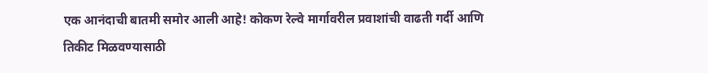एक आनंदाची बातमी समोर आली आहे! कोकण रेल्वे मार्गावरील प्रवाशांची वाढती गर्दी आणि तिकीट मिळवण्यासाठी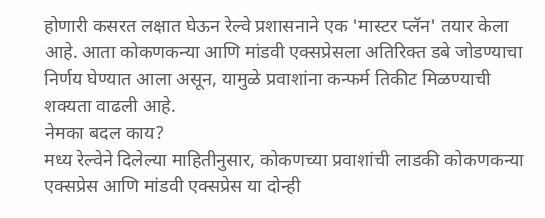होणारी कसरत लक्षात घेऊन रेल्वे प्रशासनाने एक 'मास्टर प्लॅन' तयार केला आहे. आता कोकणकन्या आणि मांडवी एक्सप्रेसला अतिरिक्त डबे जोडण्याचा निर्णय घेण्यात आला असून, यामुळे प्रवाशांना कन्फर्म तिकीट मिळण्याची शक्यता वाढली आहे.
नेमका बदल काय?
मध्य रेल्वेने दिलेल्या माहितीनुसार, कोकणच्या प्रवाशांची लाडकी कोकणकन्या एक्सप्रेस आणि मांडवी एक्सप्रेस या दोन्ही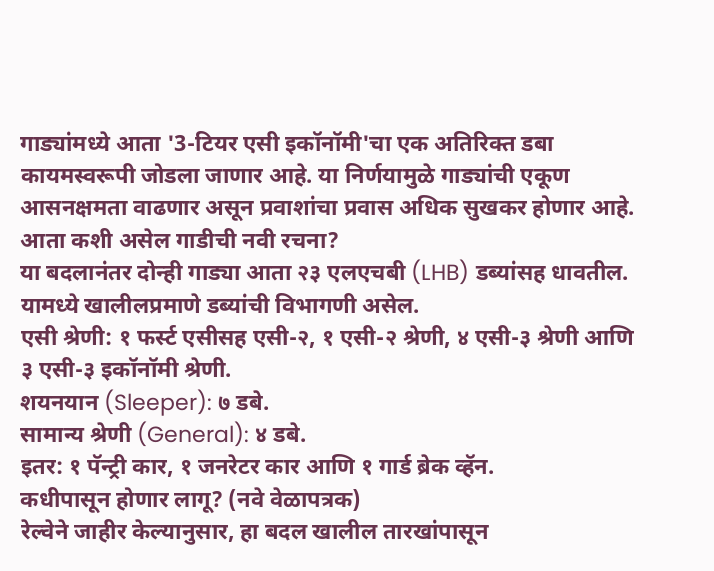गाड्यांमध्ये आता '3-टियर एसी इकॉनॉमी'चा एक अतिरिक्त डबा कायमस्वरूपी जोडला जाणार आहे. या निर्णयामुळे गाड्यांची एकूण आसनक्षमता वाढणार असून प्रवाशांचा प्रवास अधिक सुखकर होणार आहे.
आता कशी असेल गाडीची नवी रचना?
या बदलानंतर दोन्ही गाड्या आता २३ एलएचबी (LHB) डब्यांसह धावतील. यामध्ये खालीलप्रमाणे डब्यांची विभागणी असेल.
एसी श्रेणी: १ फर्स्ट एसीसह एसी-२, १ एसी-२ श्रेणी, ४ एसी-३ श्रेणी आणि ३ एसी-३ इकॉनॉमी श्रेणी.
शयनयान (Sleeper): ७ डबे.
सामान्य श्रेणी (General): ४ डबे.
इतर: १ पॅन्ट्री कार, १ जनरेटर कार आणि १ गार्ड ब्रेक व्हॅन.
कधीपासून होणार लागू? (नवे वेळापत्रक)
रेल्वेने जाहीर केल्यानुसार, हा बदल खालील तारखांपासून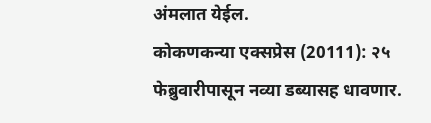अंमलात येईल.
कोकणकन्या एक्सप्रेस (20111): २५ फेब्रुवारीपासून नव्या डब्यासह धावणार.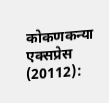कोकणकन्या एक्सप्रेस (20112):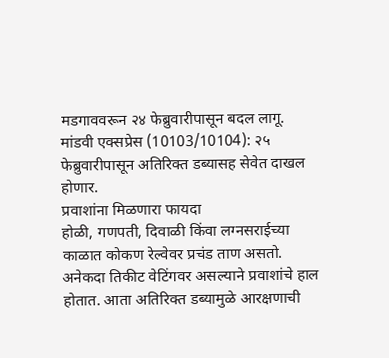मडगाववरून २४ फेब्रुवारीपासून बदल लागू.
मांडवी एक्सप्रेस (10103/10104): २५ फेब्रुवारीपासून अतिरिक्त डब्यासह सेवेत दाखल होणार.
प्रवाशांना मिळणारा फायदा
होळी, गणपती, दिवाळी किंवा लग्नसराईच्या काळात कोकण रेल्वेवर प्रचंड ताण असतो. अनेकदा तिकीट वेटिंगवर असल्याने प्रवाशांचे हाल होतात. आता अतिरिक्त डब्यामुळे आरक्षणाची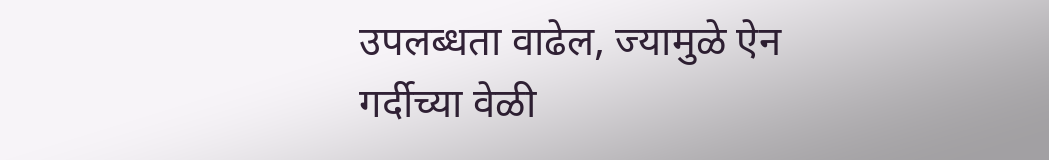उपलब्धता वाढेल, ज्यामुळे ऐन गर्दीच्या वेळी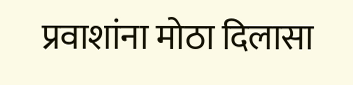प्रवाशांना मोठा दिलासा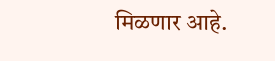मिळणार आहे.